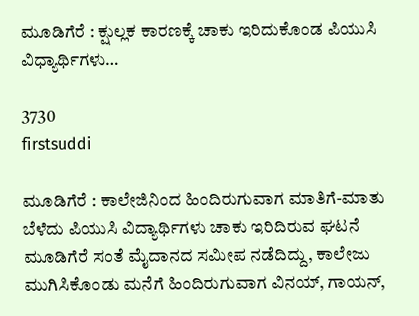ಮೂಡಿಗೆರೆ : ಕ್ಷುಲ್ಲಕ ಕಾರಣಕ್ಕೆ ಚಾಕು ಇರಿದುಕೊಂಡ ಪಿಯುಸಿ ವಿಧ್ಯಾರ್ಥಿಗಳು…

3730
firstsuddi

ಮೂಡಿಗೆರೆ : ಕಾಲೇಜಿನಿಂದ ಹಿಂದಿರುಗುವಾಗ ಮಾತಿಗೆ-ಮಾತು ಬೆಳೆದು ಪಿಯುಸಿ ವಿದ್ಯಾರ್ಥಿಗಳು ಚಾಕು ಇರಿದಿರುವ ಘಟನೆ ಮೂಡಿಗೆರೆ ಸಂತೆ ಮೈದಾನದ ಸಮೀಪ ನಡೆದಿದ್ದು, ಕಾಲೇಜು ಮುಗಿಸಿಕೊಂಡು ಮನೆಗೆ ಹಿಂದಿರುಗುವಾಗ ವಿನಯ್, ಗಾಯನ್,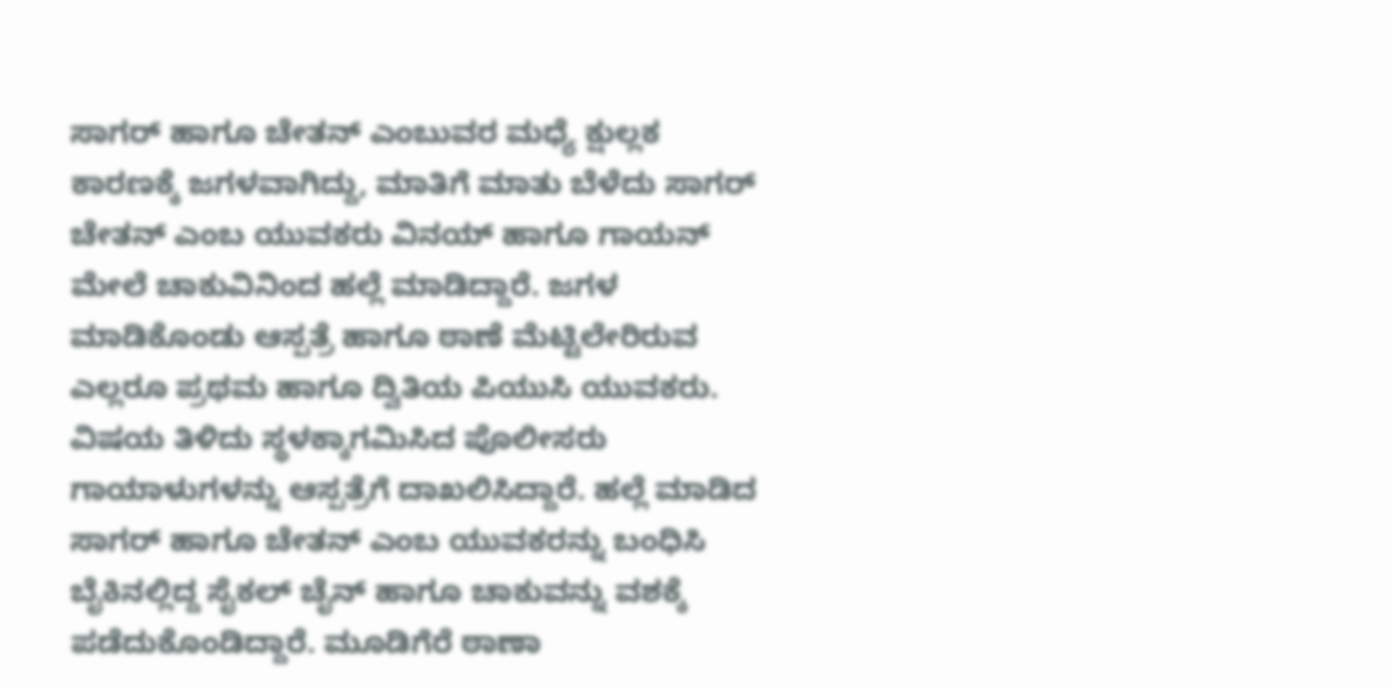ಸಾಗರ್ ಹಾಗೂ ಚೇತನ್ ಎಂಬುವರ ಮಧ್ಯೆ ಕ್ಷುಲ್ಲಕ ಕಾರಣಕ್ಕೆ ಜಗಳವಾಗಿದ್ದು, ಮಾತಿಗೆ ಮಾತು ಬೆಳೆದು ಸಾಗರ್ ಚೇತನ್ ಎಂಬ ಯುವಕರು ವಿನಯ್ ಹಾಗೂ ಗಾಯನ್ ಮೇಲೆ ಚಾಕುವಿನಿಂದ ಹಲ್ಲೆ ಮಾಡಿದ್ದಾರೆ. ಜಗಳ ಮಾಡಿಕೊಂಡು ಆಸ್ಪತ್ರೆ ಹಾಗೂ ಠಾಣೆ ಮೆಟ್ಟಿಲೇರಿರುವ ಎಲ್ಲರೂ ಪ್ರಥಮ ಹಾಗೂ ದ್ವಿತಿಯ ಪಿಯುಸಿ ಯುವಕರು. ವಿಷಯ ತಿಳಿದು ಸ್ಥಳಕ್ಕಾಗಮಿಸಿದ ಪೊಲೀಸರು ಗಾಯಾಳುಗಳನ್ನು ಆಸ್ಪತ್ರೆಗೆ ದಾಖಲಿಸಿದ್ದಾರೆ. ಹಲ್ಲೆ ಮಾಡಿದ ಸಾಗರ್ ಹಾಗೂ ಚೇತನ್ ಎಂಬ ಯುವಕರನ್ನು ಬಂಧಿಸಿ ಬೈಕಿನಲ್ಲಿದ್ದ ಸೈಕಲ್ ಚೈನ್ ಹಾಗೂ ಚಾಕುವನ್ನು ವಶಕ್ಕೆ ಪಡೆದುಕೊಂಡಿದ್ದಾರೆ. ಮೂಡಿಗೆರೆ ಠಾಣಾ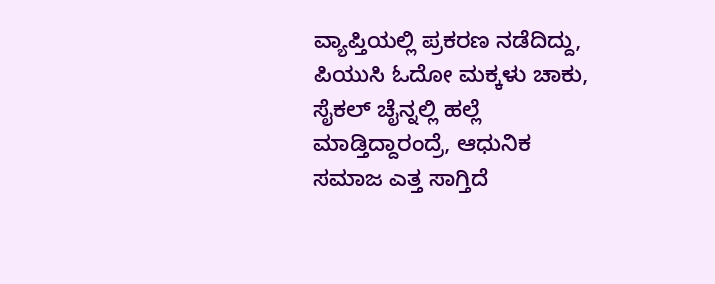ವ್ಯಾಪ್ತಿಯಲ್ಲಿ ಪ್ರಕರಣ ನಡೆದಿದ್ದು, ಪಿಯುಸಿ ಓದೋ ಮಕ್ಕಳು ಚಾಕು, ಸೈಕಲ್ ಚೈನ್ನಲ್ಲಿ ಹಲ್ಲೆ ಮಾಡ್ತಿದ್ದಾರಂದ್ರೆ, ಆಧುನಿಕ ಸಮಾಜ ಎತ್ತ ಸಾಗ್ತಿದೆ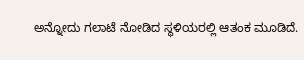ಅನ್ನೋದು ಗಲಾಟೆ ನೋಡಿದ ಸ್ಥಳಿಯರಲ್ಲಿ ಆತಂಕ ಮೂಡಿದೆ.